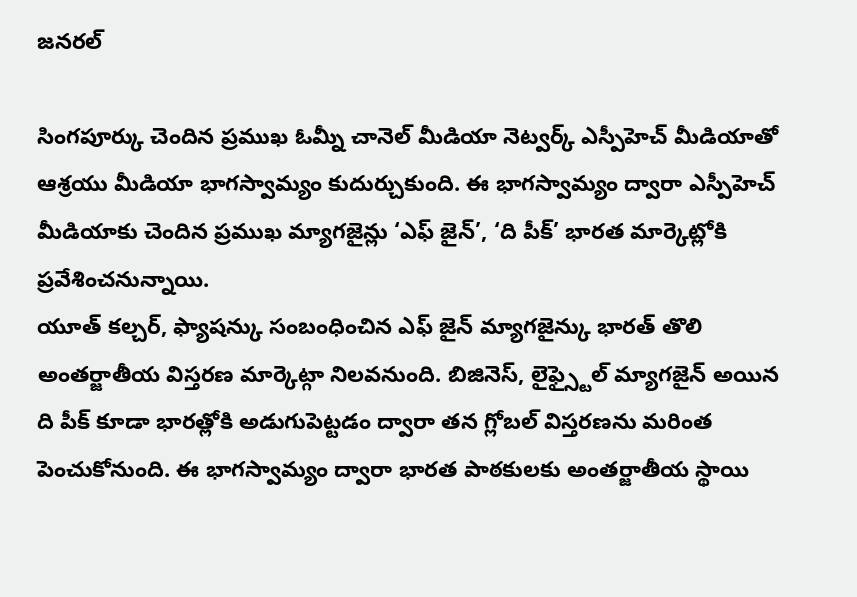జనరల్

సింగపూర్కు చెందిన ప్రముఖ ఓమ్నీ చానెల్ మీడియా నెట్వర్క్ ఎస్పీహెచ్ మీడియాతో ఆశ్రయు మీడియా భాగస్వామ్యం కుదుర్చుకుంది. ఈ భాగస్వామ్యం ద్వారా ఎస్పీహెచ్ మీడియాకు చెందిన ప్రముఖ మ్యాగజైన్లు ‘ఎఫ్ జైన్’, ‘ది పీక్’ భారత మార్కెట్లోకి ప్రవేశించనున్నాయి.
యూత్ కల్చర్, ఫ్యాషన్కు సంబంధించిన ఎఫ్ జైన్ మ్యాగజైన్కు భారత్ తొలి అంతర్జాతీయ విస్తరణ మార్కెట్గా నిలవనుంది. బిజినెస్, లైఫ్స్టైల్ మ్యాగజైన్ అయిన ది పీక్ కూడా భారత్లోకి అడుగుపెట్టడం ద్వారా తన గ్లోబల్ విస్తరణను మరింత పెంచుకోనుంది. ఈ భాగస్వామ్యం ద్వారా భారత పాఠకులకు అంతర్జాతీయ స్థాయి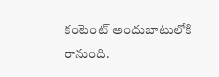కంటెంట్ అందుబాటులోకి రానుంది.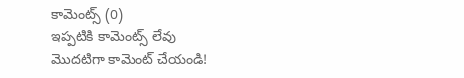కామెంట్స్ (0)
ఇప్పటికి కామెంట్స్ లేవు
మొదటిగా కామెంట్ చేయండి!